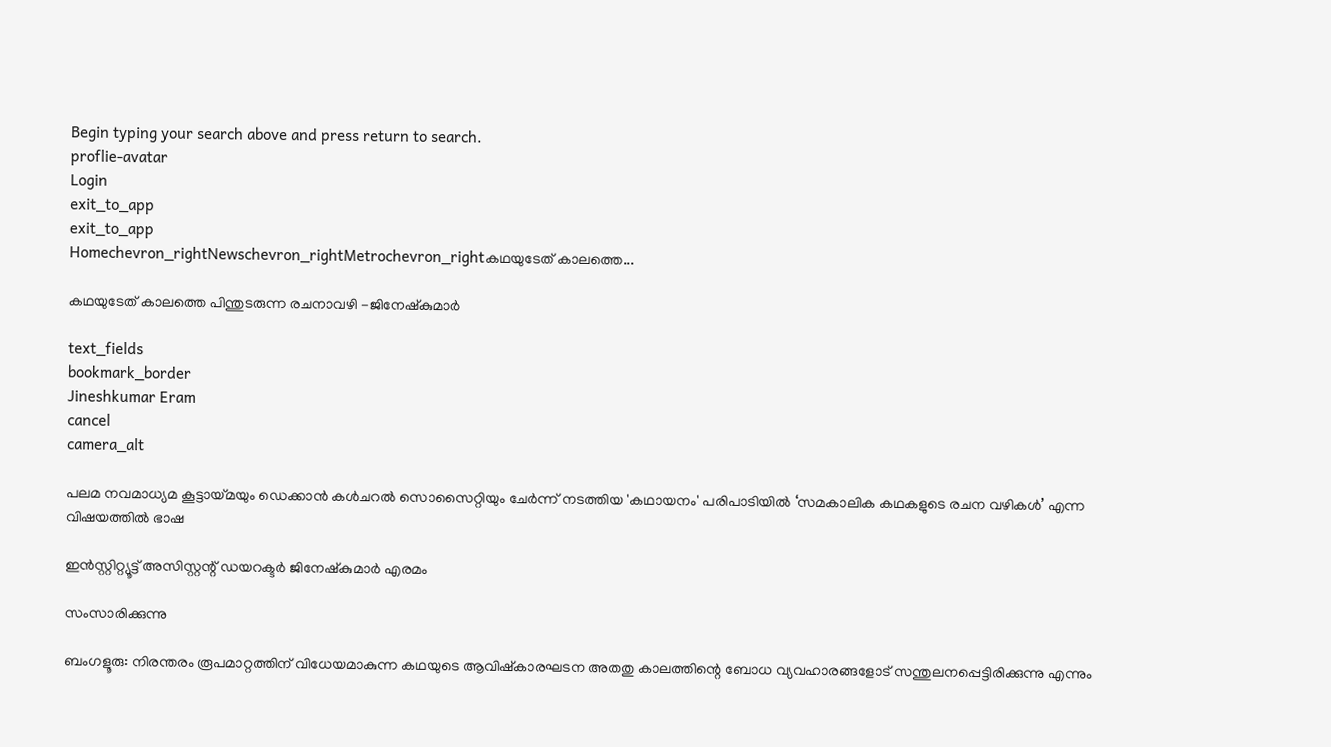Begin typing your search above and press return to search.
proflie-avatar
Login
exit_to_app
exit_to_app
Homechevron_rightNewschevron_rightMetrochevron_rightകഥയുടേത് കാലത്തെ...

കഥയുടേത് കാലത്തെ പിന്തുടരുന്ന രചനാവഴി -ജിനേഷ്കുമാർ

text_fields
bookmark_border
Jineshkumar Eram
cancel
camera_alt

പലമ നവമാധ്യമ കൂട്ടായ്മയും ഡെക്കാൻ കൾചറൽ സൊസൈറ്റിയും ചേർന്ന് നടത്തിയ 'കഥായനം' പരിപാടിയിൽ ‘സമകാലിക കഥകളുടെ രചന വഴികൾ’ എന്ന വിഷയത്തിൽ ഭാഷ

ഇൻസ്റ്റിറ്റ്യൂട്ട് അസിസ്റ്റന്റ് ഡയറക്ടർ ജിനേഷ്കുമാർ എരമം

സംസാരിക്കുന്നു

ബംഗളൂരു: നിരന്തരം രൂപമാറ്റത്തിന് വിധേയമാകുന്ന കഥയുടെ ആവിഷ്കാരഘടന അതതു കാലത്തിന്റെ ബോധ വ്യവഹാരങ്ങളോട് സന്തുലനപ്പെട്ടിരിക്കുന്നു എന്നും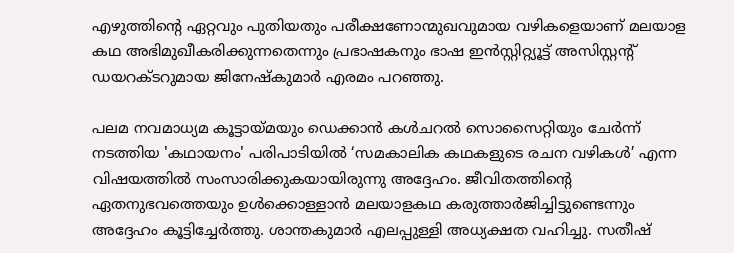എഴുത്തിന്റെ ഏറ്റവും പുതിയതും പരീക്ഷണോന്മുഖവുമായ വഴികളെയാണ് മലയാള കഥ അഭിമുഖീകരിക്കുന്നതെന്നും പ്രഭാഷകനും ഭാഷ ഇൻസ്റ്റിറ്റ്യൂട്ട് അസിസ്റ്റന്റ് ഡയറക്ടറുമായ ജിനേഷ്കുമാർ എരമം പറഞ്ഞു.

പലമ നവമാധ്യമ കൂട്ടായ്മയും ഡെക്കാൻ കൾചറൽ സൊസൈറ്റിയും ചേർന്ന് നടത്തിയ 'കഥായനം' പരിപാടിയിൽ ‘സമകാലിക കഥകളുടെ രചന വഴികൾ’ എന്ന വിഷയത്തിൽ സംസാരിക്കുകയായിരുന്നു അദ്ദേഹം. ജീവിതത്തിന്റെ ഏതനുഭവത്തെയും ഉൾക്കൊള്ളാൻ മലയാളകഥ കരുത്താർജിച്ചിട്ടുണ്ടെന്നും അദ്ദേഹം കൂട്ടിച്ചേർത്തു. ശാന്തകുമാർ എലപ്പുള്ളി അധ്യക്ഷത വഹിച്ചു. സതീഷ്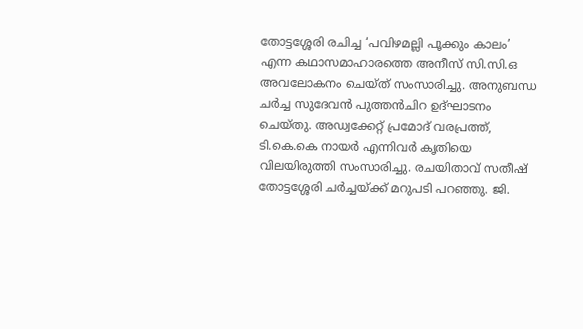തോട്ടശ്ശേരി രചിച്ച ‘പവിഴമല്ലി പൂക്കും കാലം’ എന്ന കഥാസമാഹാരത്തെ അനീസ് സി.സി.ഒ അവലോകനം ചെയ്ത് സംസാരിച്ചു. അനുബന്ധ ചർച്ച സുദേവൻ പുത്തൻചിറ ഉദ്ഘാടനം ചെയ്തു. അഡ്വക്കേറ്റ് പ്രമോദ് വരപ്രത്ത്, ടി.കെ.കെ നായർ എന്നിവർ കൃതിയെ വിലയിരുത്തി സംസാരിച്ചു. രചയിതാവ് സതീഷ് തോട്ടശ്ശേരി ചർച്ചയ്ക്ക് മറുപടി പറഞ്ഞു. ജി.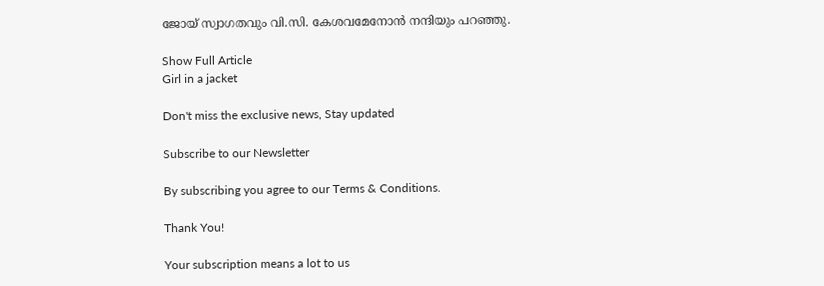ജോയ് സ്വാഗതവും വി.സി. കേശവമേനോൻ നന്ദിയും പറഞ്ഞു.

Show Full Article
Girl in a jacket

Don't miss the exclusive news, Stay updated

Subscribe to our Newsletter

By subscribing you agree to our Terms & Conditions.

Thank You!

Your subscription means a lot to us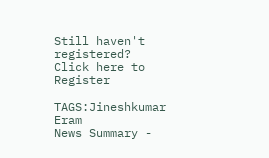Still haven't registered? Click here to Register

TAGS:Jineshkumar Eram
News Summary -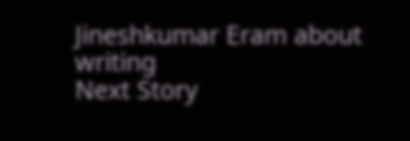Jineshkumar Eram about writing
Next Story